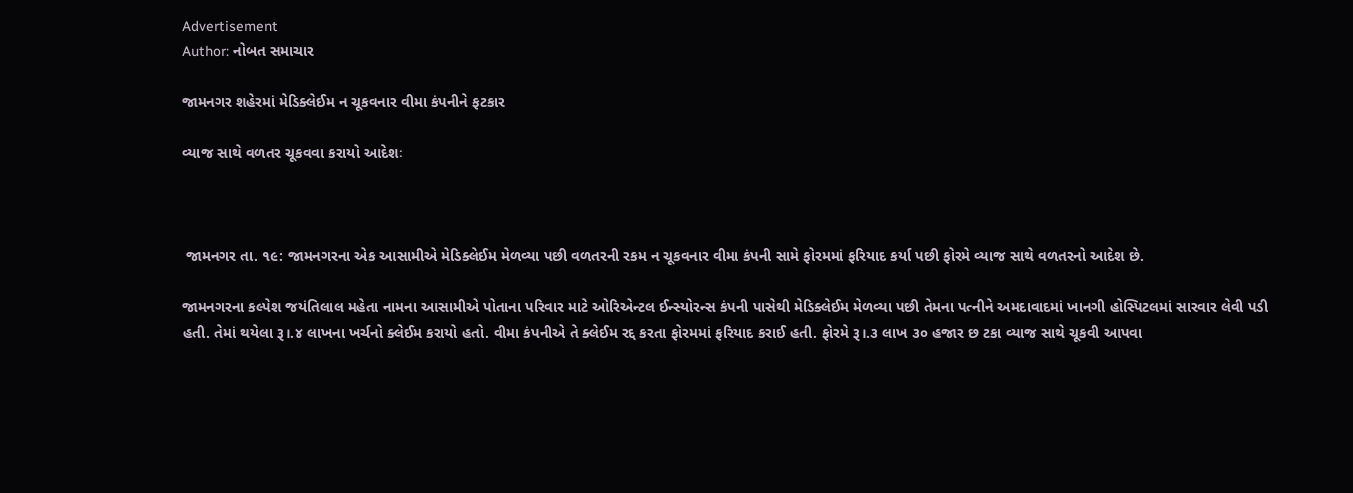Advertisement
Author: નોબત સમાચાર

જામનગર શહેરમાં મેડિક્લેઈમ ન ચૂકવનાર વીમા કંપનીને ફટકાર

વ્યાજ સાથે વળતર ચૂકવવા કરાયો આદેશઃ



 જામનગર તા. ૧૯: જામનગરના એક આસામીએ મેડિક્લેઈમ મેળવ્યા પછી વળતરની રકમ ન ચૂકવનાર વીમા કંપની સામે ફોરમમાં ફરિયાદ કર્યા પછી ફોરમે વ્યાજ સાથે વળતરનો આદેશ છે.

જામનગરના કલ્પેશ જયંતિલાલ મહેતા નામના આસામીએ પોતાના પરિવાર માટે ઓરિએન્ટલ ઈન્સ્યોરન્સ કંપની પાસેથી મેડિક્લેઈમ મેળવ્યા પછી તેમના પત્નીને અમદાવાદમાં ખાનગી હોસ્પિટલમાં સારવાર લેવી પડી હતી. તેમાં થયેલા રૂ।.૪ લાખના ખર્ચનો ક્લેઈમ કરાયો હતો. વીમા કંપનીએ તે ક્લેઈમ રદ્દ કરતા ફોરમમાં ફરિયાદ કરાઈ હતી. ફોરમે રૂ।.૩ લાખ ૩૦ હજાર છ ટકા વ્યાજ સાથે ચૂકવી આપવા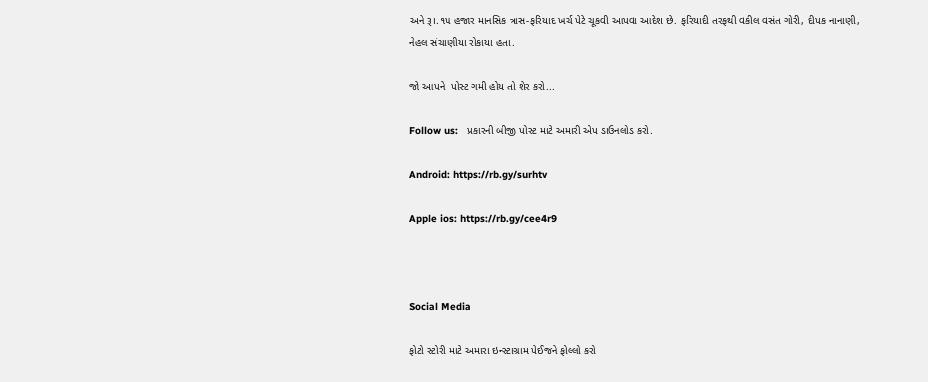અને રૂ।.૧૫ હજાર માનસિક ત્રાસ-ફરિયાદ ખર્ચ પેટે ચૂકવી આપવા આદેશ છે. ફરિયાદી તરફથી વકીલ વસંત ગોરી, દીપક નાનાણી, નેહલ સંચાણીયા રોકાયા હતા.

જો આપને  પોસ્ટ ગમી હોય તો શેર કરો...

Follow us:   પ્રકારની બીજી પોસ્ટ માટે અમારી એપ ડાઉનલોડ કરો.

Android: https://rb.gy/surhtv

Apple ios: https://rb.gy/cee4r9



Social Media

ફોટો સ્ટોરી માટે અમારા ઇન્સ્ટાગ્રામ પેઈજને ફોલ્લો કરો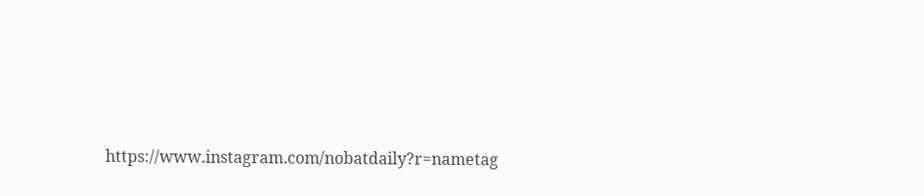https://www.instagram.com/nobatdaily?r=nametag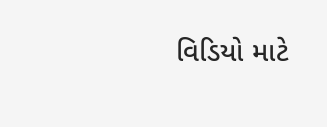વિડિયો માટે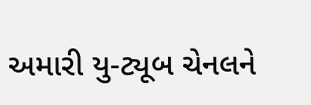અમારી યુ-ટ્યૂબ ચેનલને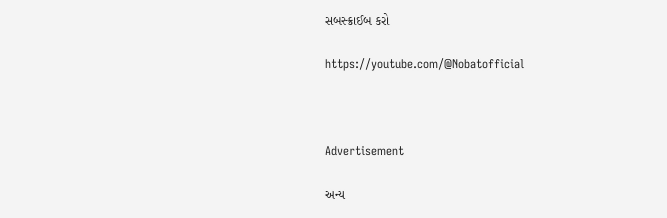સબસ્ક્રાઈબ કરો

https://youtube.com/@Nobatofficial



Advertisement

અન્ય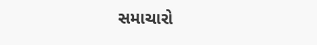સમાચારો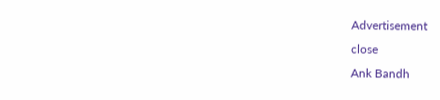Advertisement
close
Ank Bandh